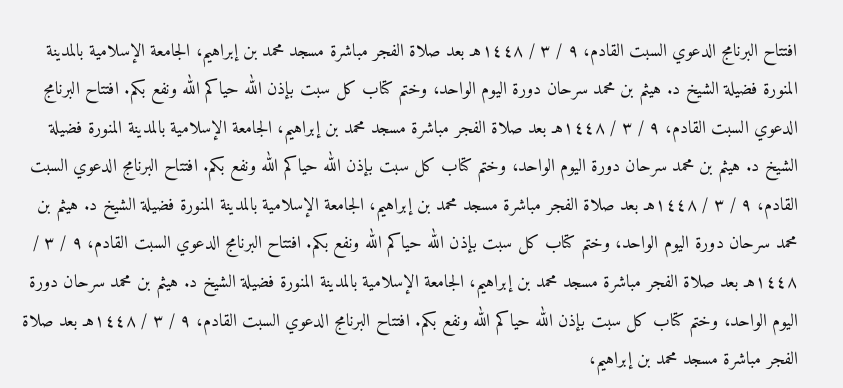افتتاح البرنامج الدعوي السبت القادم، ٩ / ٣ / ١٤٤٨هـ بعد صلاة الفجر مباشرة مسجد محمد بن إبراهيم، الجامعة الإسلامية بالمدينة المنورة فضيلة الشيخ د. هيثم بن محمد سرحان دورة اليوم الواحد، وختم كتاب كل سبت بإذن الله حياكم الله ونفع بكم. افتتاح البرنامج الدعوي السبت القادم، ٩ / ٣ / ١٤٤٨هـ بعد صلاة الفجر مباشرة مسجد محمد بن إبراهيم، الجامعة الإسلامية بالمدينة المنورة فضيلة الشيخ د. هيثم بن محمد سرحان دورة اليوم الواحد، وختم كتاب كل سبت بإذن الله حياكم الله ونفع بكم. افتتاح البرنامج الدعوي السبت القادم، ٩ / ٣ / ١٤٤٨هـ بعد صلاة الفجر مباشرة مسجد محمد بن إبراهيم، الجامعة الإسلامية بالمدينة المنورة فضيلة الشيخ د. هيثم بن محمد سرحان دورة اليوم الواحد، وختم كتاب كل سبت بإذن الله حياكم الله ونفع بكم. افتتاح البرنامج الدعوي السبت القادم، ٩ / ٣ / ١٤٤٨هـ بعد صلاة الفجر مباشرة مسجد محمد بن إبراهيم، الجامعة الإسلامية بالمدينة المنورة فضيلة الشيخ د. هيثم بن محمد سرحان دورة اليوم الواحد، وختم كتاب كل سبت بإذن الله حياكم الله ونفع بكم. افتتاح البرنامج الدعوي السبت القادم، ٩ / ٣ / ١٤٤٨هـ بعد صلاة الفجر مباشرة مسجد محمد بن إبراهيم،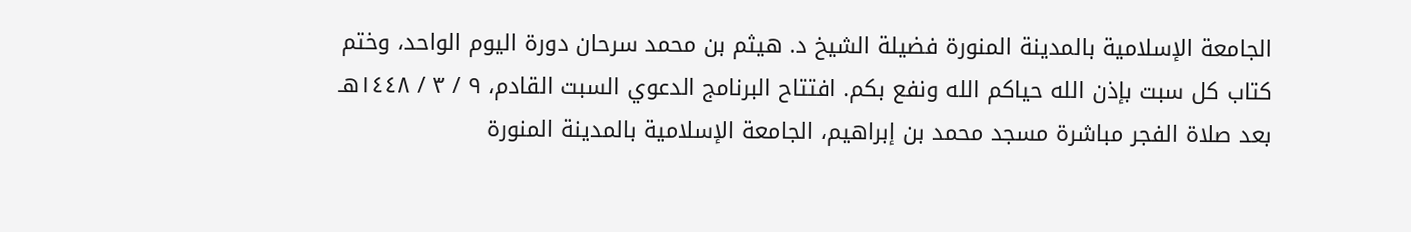الجامعة الإسلامية بالمدينة المنورة فضيلة الشيخ د. هيثم بن محمد سرحان دورة اليوم الواحد، وختم كتاب كل سبت بإذن الله حياكم الله ونفع بكم. افتتاح البرنامج الدعوي السبت القادم، ٩ / ٣ / ١٤٤٨هـ بعد صلاة الفجر مباشرة مسجد محمد بن إبراهيم، الجامعة الإسلامية بالمدينة المنورة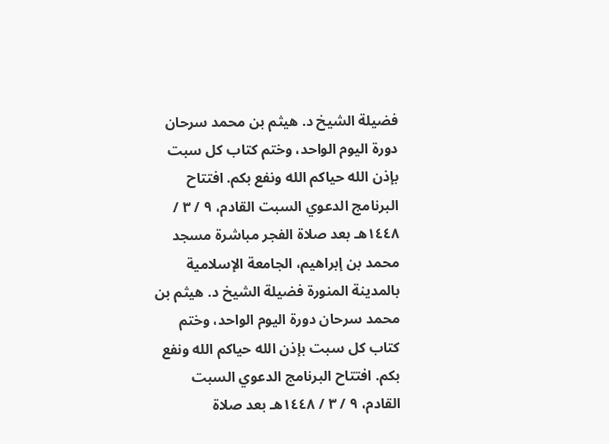فضيلة الشيخ د. هيثم بن محمد سرحان دورة اليوم الواحد، وختم كتاب كل سبت بإذن الله حياكم الله ونفع بكم. افتتاح البرنامج الدعوي السبت القادم، ٩ / ٣ / ١٤٤٨هـ بعد صلاة الفجر مباشرة مسجد محمد بن إبراهيم، الجامعة الإسلامية بالمدينة المنورة فضيلة الشيخ د. هيثم بن محمد سرحان دورة اليوم الواحد، وختم كتاب كل سبت بإذن الله حياكم الله ونفع بكم. افتتاح البرنامج الدعوي السبت القادم، ٩ / ٣ / ١٤٤٨هـ بعد صلاة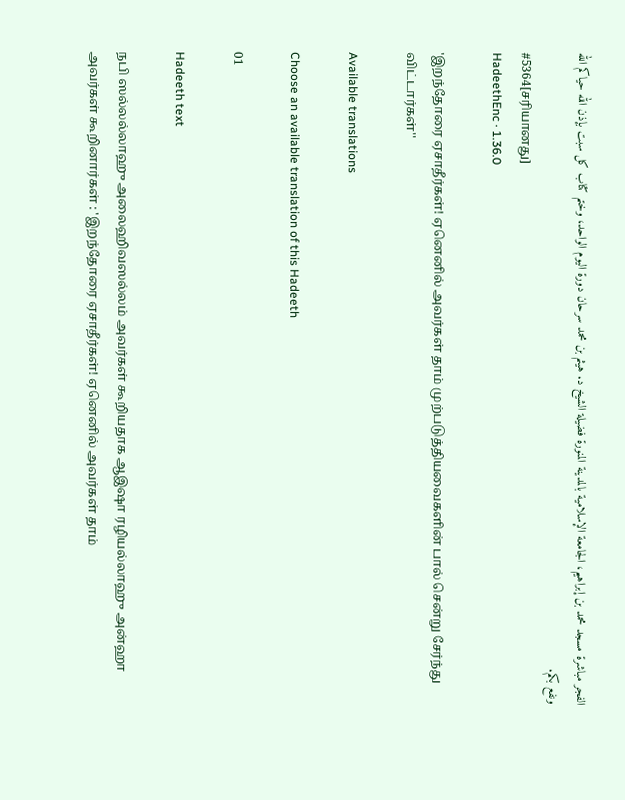الفجر مباشرة مسجد محمد بن إبراهيم، الجامعة الإسلامية بالمدينة المنورة فضيلة الشيخ د. هيثم بن محمد سرحان دورة اليوم الواحد، وختم كتاب كل سبت بإذن الله حياكم الله ونفع بكم.
#5364[சரியானது]
HadeethEnc · 1.36.0

'இறந்தோரை ஏசாதீர்கள்! ஏனெனில் அவர்கள் தாம் முற்படுத்தியவைகளின் பால் சென்று சேர்ந்து விட்டார்கள்''

Available translations

Choose an available translation of this Hadeeth

01

Hadeeth text

நபி ஸல்லல்லாஹு அலைஹிவஸல்லம் அவர்கள் கூறியதாக ஆஇஷா ரழியல்லாஹு அன்ஹா அவர்கள் கூறினார்கள் : 'இறந்தோரை ஏசாதீர்கள்! ஏனெனில் அவர்கள் தாம்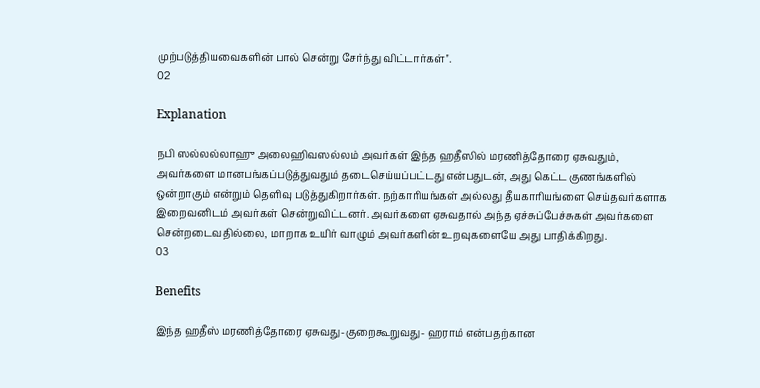முற்படுத்தியவைகளின் பால் சென்று சேர்ந்து விட்டார்கள்''.
02

Explanation

நபி ஸல்லல்லாஹு அலைஹிவஸல்லம் அவர்கள் இந்த ஹதீஸில் மரணித்தோரை ஏசுவதும், அவர்களை மானபங்கப்படுத்துவதும் தடைசெய்யப்பட்டது என்பதுடன், அது கெட்ட குணங்களில் ஒன்றாகும் என்றும் தெளிவு படுத்துகிறார்கள். நற்காரியங்கள் அல்லது தீயகாரியங்ளை செய்தவர்களாக இறைவனிடம் அவர்கள் சென்றுவிட்டனர். அவர்களை ஏசுவதால் அந்த ஏச்சுப்பேச்சுகள் அவர்களை சென்றடைவதில்லை, மாறாக உயிர் வாழும் அவர்களின் உறவுகளையே அது பாதிக்கிறது.
03

Benefits

இந்த ஹதீஸ் மரணித்தோரை ஏசுவது-குறைகூறுவது- ஹராம் என்பதற்கான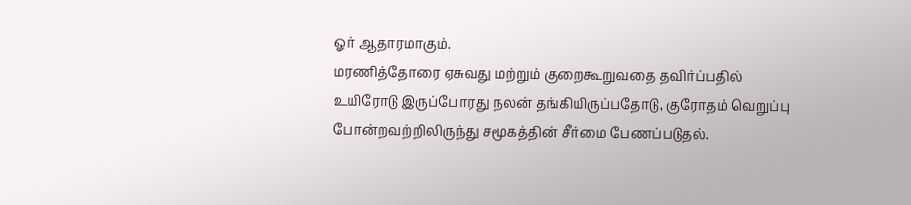ஓர் ஆதாரமாகும்.
மரணித்தோரை ஏசுவது மற்றும் குறைகூறுவதை தவிர்ப்பதில் உயிரோடு இருப்போரது நலன் தங்கியிருப்பதோடு, குரோதம் வெறுப்பு போன்றவற்றிலிருந்து சமூகத்தின் சீர்மை பேணப்படுதல்.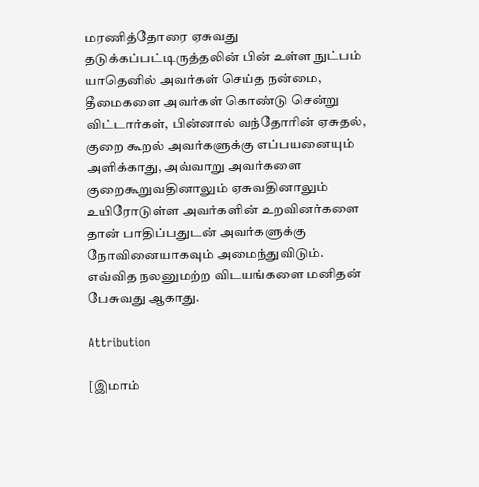மரணித்தோரை ஏசுவது தடுக்கப்பட்டிருத்தலின் பின் உள்ள நுட்பம் யாதெனில் அவர்கள் செய்த நன்மை, தீமைகளை அவர்கள் கொண்டு சென்று விட்டார்கள், பின்னால் வந்தோரின் ஏசுதல், குறை கூறல் அவர்களுக்கு எப்பயனையும் அளிக்காது, அவ்வாறு அவர்களை குறைகூறுவதினாலும் ஏசுவதினாலும் உயிரோடுள்ள அவர்களின் உறவினர்களை தான் பாதிப்பதுடன் அவர்களுக்கு நோவினையாகவும் அமைந்துவிடும்.
எவ்வித நலனுமற்ற விடயங்களை மனிதன் பேசுவது ஆகாது.

Attribution

[இமாம்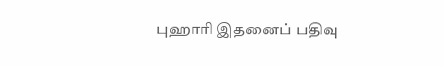புஹாரி இதனைப் பதிவு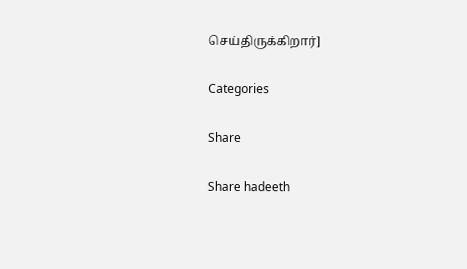செய்திருக்கிறார்]

Categories

Share

Share hadeeth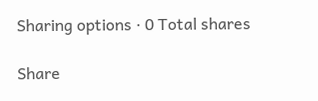Sharing options · 0 Total shares

Share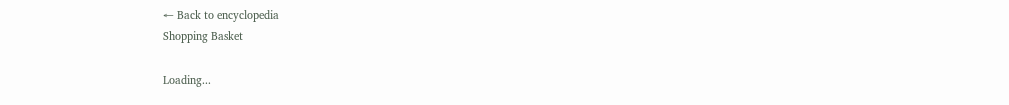← Back to encyclopedia
Shopping Basket

Loading...